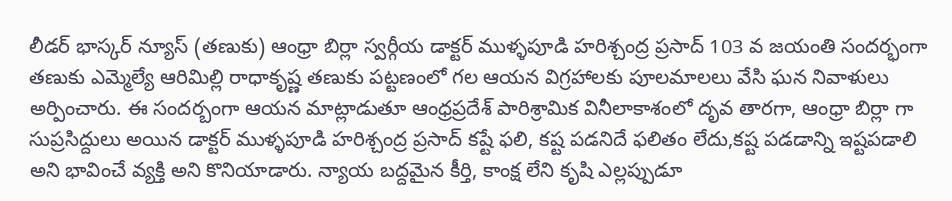లీడర్ భాస్కర్ న్యూస్ (తణుకు) ఆంధ్రా బిర్లా స్వర్గీయ డాక్టర్ ముళ్ళపూడి హరిశ్చంద్ర ప్రసాద్ 103 వ జయంతి సందర్భంగా తణుకు ఎమ్మెల్యే ఆరిమిల్లి రాధాకృష్ణ తణుకు పట్టణంలో గల ఆయన విగ్రహాలకు పూలమాలలు వేసి ఘన నివాళులు అర్పించారు. ఈ సందర్బంగా ఆయన మాట్లాడుతూ ఆంధ్రప్రదేశ్ పారిశ్రామిక వినీలాకాశంలో దృవ తారగా, ఆంధ్రా బిర్లా గా సుప్రసిద్దులు అయిన డాక్టర్ ముళ్ళపూడి హరిశ్చంద్ర ప్రసాద్ కష్టే ఫలి, కష్ట పడనిదే ఫలితం లేదు,కష్ట పడడాన్ని ఇష్టపడాలి అని భావించే వ్యక్తి అని కొనియాడారు. న్యాయ బద్దమైన కీర్తి, కాంక్ష లేని కృషి ఎల్లప్పుడూ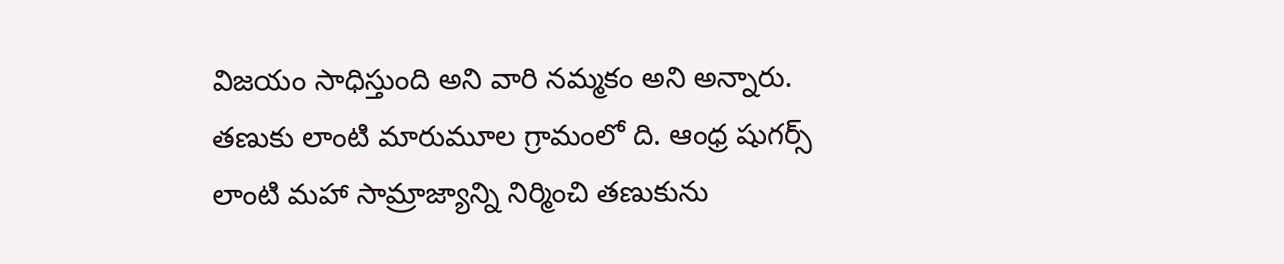విజయం సాధిస్తుంది అని వారి నమ్మకం అని అన్నారు. తణుకు లాంటి మారుమూల గ్రామంలో ది. ఆంధ్ర షుగర్స్ లాంటి మహా సామ్రాజ్యాన్ని నిర్మించి తణుకును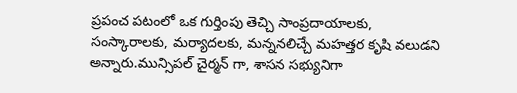ప్రపంచ పటంలో ఒక గుర్తింపు తెచ్చి సాంప్రదాయాలకు, సంస్కారాలకు, మర్యాదలకు, మన్ననలిచ్చే మహత్తర కృషి వలుడని అన్నారు.మున్సిపల్ చైర్మన్ గా, శాసన సభ్యునిగా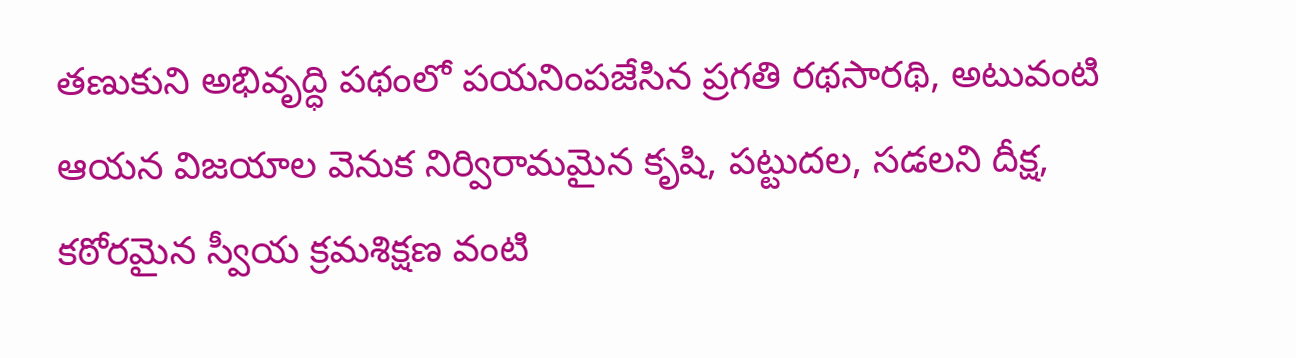తణుకుని అభివృద్ధి పథంలో పయనింపజేసిన ప్రగతి రథసారథి, అటువంటి ఆయన విజయాల వెనుక నిర్విరామమైన కృషి, పట్టుదల, సడలని దీక్ష, కఠోరమైన స్వీయ క్రమశిక్షణ వంటి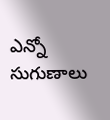ఎన్నో సుగుణాలు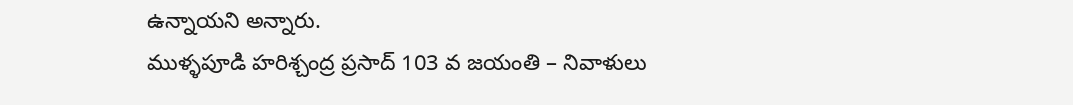ఉన్నాయని అన్నారు.
ముళ్ళపూడి హరిశ్చంద్ర ప్రసాద్ 103 వ జయంతి – నివాళులు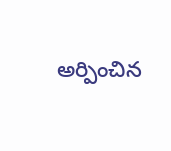అర్పించిన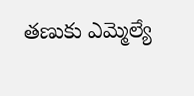తణుకు ఎమ్మెల్యే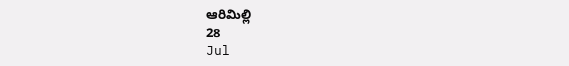ఆరిమిల్లి
28
Jul